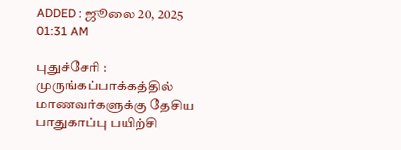ADDED : ஜூலை 20, 2025 01:31 AM

புதுச்சேரி : முருங்கப்பாக்கத்தில் மாணவர்களுக்கு தேசிய பாதுகாப்பு பயிற்சி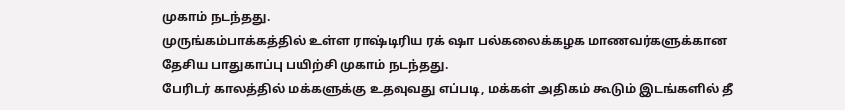முகாம் நடந்தது.
முருங்கம்பாக்கத்தில் உள்ள ராஷ்டிரிய ரக் ஷா பல்கலைக்கழக மாணவர்களுக்கான தேசிய பாதுகாப்பு பயிற்சி முகாம் நடந்தது.
பேரிடர் காலத்தில் மக்களுக்கு உதவுவது எப்படி, மக்கள் அதிகம் கூடும் இடங்களில் தீ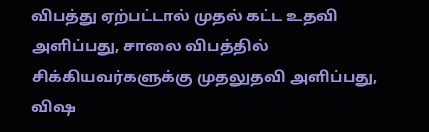விபத்து ஏற்பட்டால் முதல் கட்ட உதவி அளிப்பது, சாலை விபத்தில் சிக்கியவர்களுக்கு முதலுதவி அளிப்பது, விஷ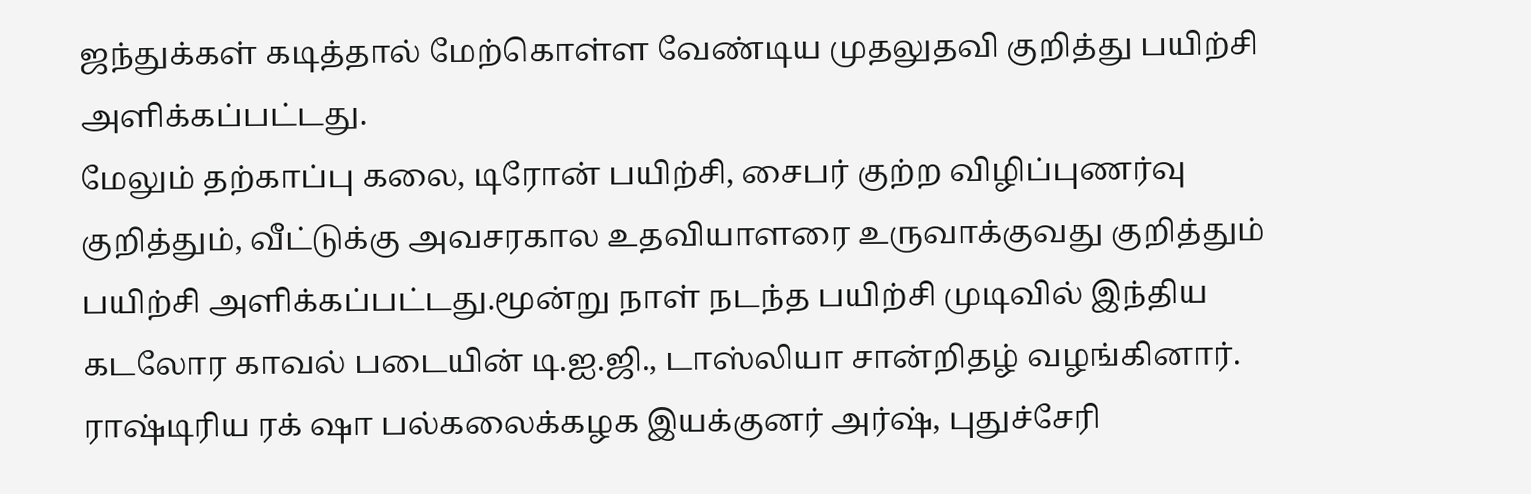ஜந்துக்கள் கடித்தால் மேற்கொள்ள வேண்டிய முதலுதவி குறித்து பயிற்சி அளிக்கப்பட்டது.
மேலும் தற்காப்பு கலை, டிரோன் பயிற்சி, சைபர் குற்ற விழிப்புணர்வு குறித்தும், வீட்டுக்கு அவசரகால உதவியாளரை உருவாக்குவது குறித்தும் பயிற்சி அளிக்கப்பட்டது.மூன்று நாள் நடந்த பயிற்சி முடிவில் இந்திய கடலோர காவல் படையின் டி.ஐ.ஜி., டாஸ்லியா சான்றிதழ் வழங்கினார்.
ராஷ்டிரிய ரக் ஷா பல்கலைக்கழக இயக்குனர் அர்ஷ், புதுச்சேரி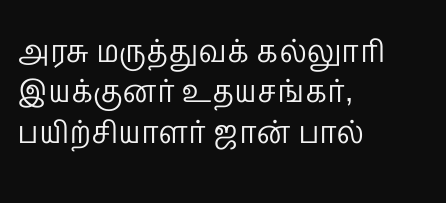அரசு மருத்துவக் கல்லுாரி இயக்குனர் உதயசங்கர், பயிற்சியாளர் ஜான் பால்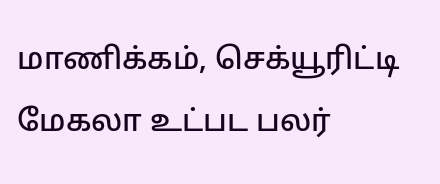மாணிக்கம், செக்யூரிட்டி மேகலா உட்பட பலர்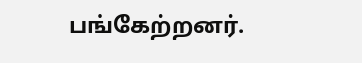பங்கேற்றனர்.